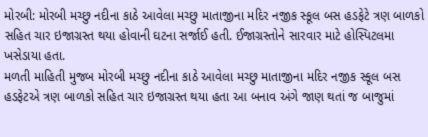મોરબી: મોરબી મચ્છુ નદીના કાઠે આવેલા મચ્છુ માતાજીના મદિર નજીક સ્કૂલ બસ હડફેટે ત્રણ બાળકો સહિત ચાર ઇજાગ્રસ્ત થયા હોવાની ઘટના સર્જાઈ હતી. ઈજાગ્રસ્તોને સારવાર માટે હોસ્પિટલમા ખસેડાયા હતા.
મળતી માહિતી મુજબ મોરબી મચ્છુ નદીના કાઠે આવેલા મચ્છુ માતાજીના મદિર નજીક સ્કૂલ બસ હડફેટએ ત્રણ બાળકો સહિત ચાર ઇજાગ્રસ્ત થયા હતા આ બનાવ અંગે જાણ થતાં જ બાજુમાં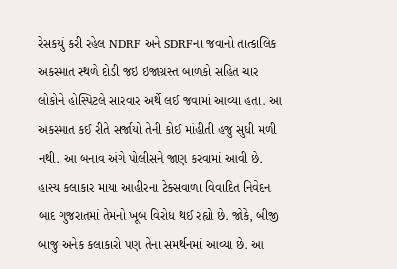રેસકયું કરી રહેલ NDRF અને SDRFના જવાનો તાત્કાલિક અકસ્માત સ્થળે દોડી જઇ ઇજાગ્રસ્ત બાળકો સહિત ચાર લોકોને હોસ્પિટલે સારવાર અર્થે લઈ જવામાં આવ્યા હતા. આ અકસ્માત કઈ રીતે સર્જાયો તેની કોઈ માંહીતી હજુ સુધી મળી નથી. આ બનાવ અંગે પોલીસને જાણ કરવામાં આવી છે.
હાસ્ય કલાકાર માયા આહીરના ટેક્સવાળા વિવાદિત નિવેદન બાદ ગુજરાતમાં તેમનો ખૂબ વિરોધ થઈ રહ્યો છે. જોકે, બીજી બાજુ અનેક કલાકારો પણ તેના સમર્થનમાં આવ્યા છે. આ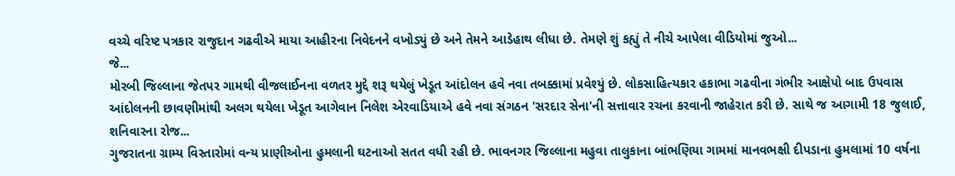વચ્ચે વરિષ્ટ પત્રકાર રાજુદાન ગઢવીએ માયા આહીરના નિવેદનને વખોડ્યું છે અને તેમને આડેહાથ લીધા છે. તેમણે શું કહ્યું તે નીચે આપેલા વીડિયોમાં જુઓ...
જે...
મોરબી જિલ્લાના જેતપર ગામથી વીજલાઈનના વળતર મુદ્દે શરૂ થયેલું ખેડૂત આંદોલન હવે નવા તબક્કામાં પ્રવેશ્યું છે. લોકસાહિત્યકાર હકાભા ગઢવીના ગંભીર આક્ષેપો બાદ ઉપવાસ આંદોલનની છાવણીમાંથી અલગ થયેલા ખેડૂત આગેવાન નિલેશ એરવાડિયાએ હવે નવા સંગઠન 'સરદાર સેના'ની સત્તાવાર રચના કરવાની જાહેરાત કરી છે. સાથે જ આગામી 18 જુલાઈ, શનિવારના રોજ...
ગુજરાતના ગ્રામ્ય વિસ્તારોમાં વન્ય પ્રાણીઓના હુમલાની ઘટનાઓ સતત વધી રહી છે. ભાવનગર જિલ્લાના મહુવા તાલુકાના બાંભણિયા ગામમાં માનવભક્ષી દીપડાના હુમલામાં 10 વર્ષના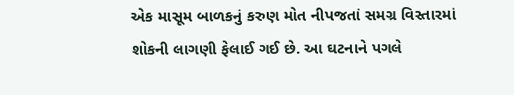એક માસૂમ બાળકનું કરુણ મોત નીપજતાં સમગ્ર વિસ્તારમાં શોકની લાગણી ફેલાઈ ગઈ છે. આ ઘટનાને પગલે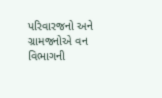પરિવારજનો અને ગ્રામજનોએ વન વિભાગની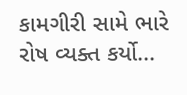કામગીરી સામે ભારે રોષ વ્યક્ત કર્યો...